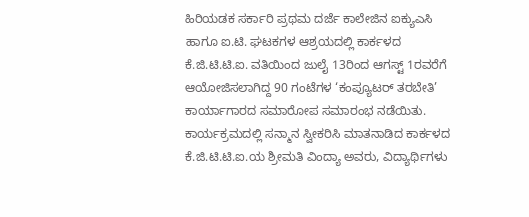ಹಿರಿಯಡಕ ಸರ್ಕಾರಿ ಪ್ರಥಮ ದರ್ಜೆ ಕಾಲೇಜಿನ ಐಕ್ಯುಎಸಿ ಹಾಗೂ ಐ.ಟಿ. ಘಟಕಗಳ ಆಶ್ರಯದಲ್ಲಿ ಕಾರ್ಕಳದ ಕೆ.ಜಿ.ಟಿ.ಟಿ.ಐ. ವತಿಯಿಂದ ಜುಲೈ 13ರಿಂದ ಆಗಸ್ಟ್ 1ರವರೆಗೆ ಆಯೋಜಿಸಲಾಗಿದ್ದ 90 ಗಂಟೆಗಳ ‘ಕಂಪ್ಯೂಟರ್ ತರಬೇತಿ’ ಕಾರ್ಯಾಗಾರದ ಸಮಾರೋಪ ಸಮಾರಂಭ ನಡೆಯಿತು.
ಕಾರ್ಯಕ್ರಮದಲ್ಲಿ ಸನ್ಮಾನ ಸ್ವೀಕರಿಸಿ ಮಾತನಾಡಿದ ಕಾರ್ಕಳದ ಕೆ.ಜಿ.ಟಿ.ಟಿ.ಐ.ಯ ಶ್ರೀಮತಿ ವಿಂದ್ಯಾ ಅವರು, ವಿದ್ಯಾರ್ಥಿಗಳು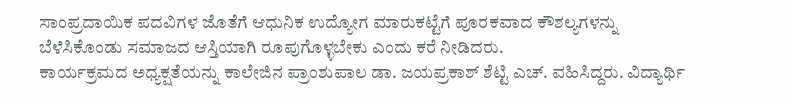ಸಾಂಪ್ರದಾಯಿಕ ಪದವಿಗಳ ಜೊತೆಗೆ ಆಧುನಿಕ ಉದ್ಯೋಗ ಮಾರುಕಟ್ಟೆಗೆ ಪೂರಕವಾದ ಕೌಶಲ್ಯಗಳನ್ನು ಬೆಳೆಸಿಕೊಂಡು ಸಮಾಜದ ಆಸ್ತಿಯಾಗಿ ರೂಪುಗೊಳ್ಳಬೇಕು ಎಂದು ಕರೆ ನೀಡಿದರು.
ಕಾರ್ಯಕ್ರಮದ ಅಧ್ಯಕ್ಷತೆಯನ್ನು ಕಾಲೇಜಿನ ಪ್ರಾಂಶುಪಾಲ ಡಾ. ಜಯಪ್ರಕಾಶ್ ಶೆಟ್ಟಿ ಎಚ್. ವಹಿಸಿದ್ದರು. ವಿದ್ಯಾರ್ಥಿ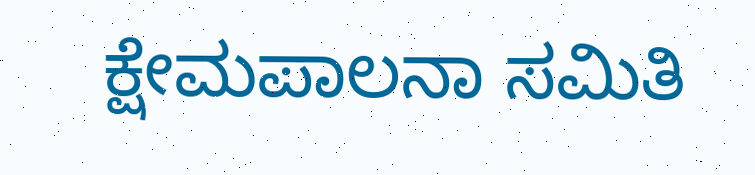ಕ್ಷೇಮಪಾಲನಾ ಸಮಿತಿ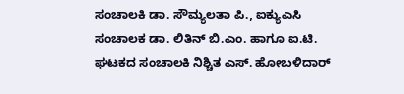ಸಂಚಾಲಕಿ ಡಾ. ಸೌಮ್ಯಲತಾ ಪಿ., ಐಕ್ಯುಎಸಿ ಸಂಚಾಲಕ ಡಾ. ಲಿತಿನ್ ಬಿ.ಎಂ. ಹಾಗೂ ಐ.ಟಿ. ಘಟಕದ ಸಂಚಾಲಕಿ ನಿಶ್ಚಿತ ಎಸ್. ಹೋಬಳಿದಾರ್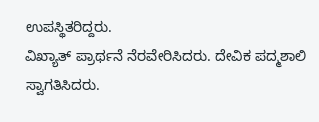ಉಪಸ್ಥಿತರಿದ್ದರು.
ವಿಖ್ಯಾತ್ ಪ್ರಾರ್ಥನೆ ನೆರವೇರಿಸಿದರು. ದೇವಿಕ ಪದ್ಮಶಾಲಿ ಸ್ವಾಗತಿಸಿದರು.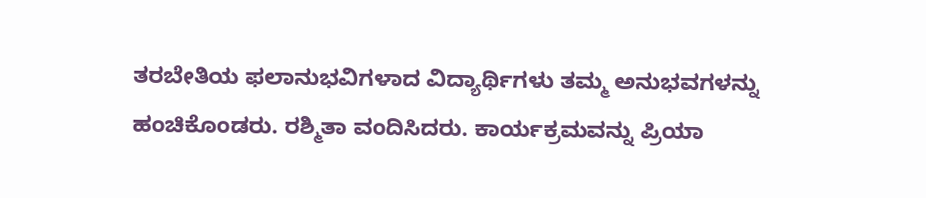ತರಬೇತಿಯ ಫಲಾನುಭವಿಗಳಾದ ವಿದ್ಯಾರ್ಥಿಗಳು ತಮ್ಮ ಅನುಭವಗಳನ್ನು ಹಂಚಿಕೊಂಡರು. ರಶ್ಮಿತಾ ವಂದಿಸಿದರು. ಕಾರ್ಯಕ್ರಮವನ್ನು ಪ್ರಿಯಾ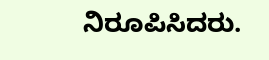ನಿರೂಪಿಸಿದರು.